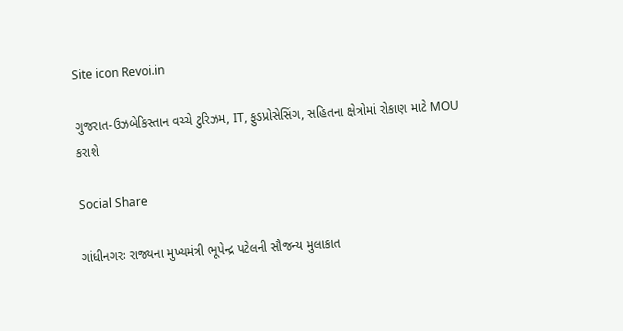Site icon Revoi.in

ગુજરાત-ઉઝબેકિસ્તાન વચ્ચે ટુરિઝમ, IT, ફુડપ્રોસેસિંગ, સહિતના ક્ષેત્રોમાં રોકાણ માટે MOU કરાશે

Social Share

ગાંધીનગરઃ રાજ્યના મુખ્યમંત્રી ભૂપેન્‍દ્ર પટેલની સૌજન્‍ય મુલાકાત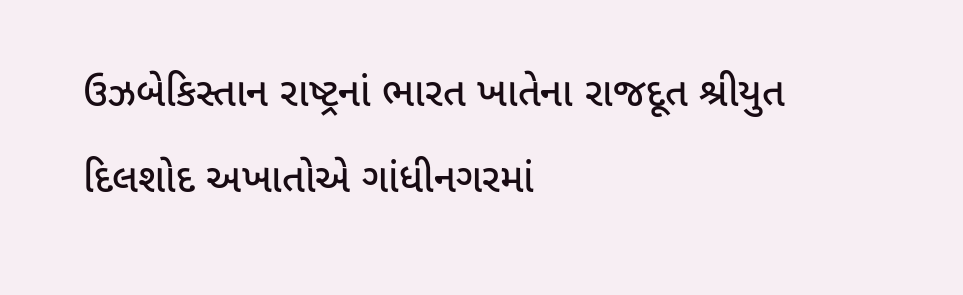ઉઝબેકિસ્તાન રાષ્ટ્રનાં ભારત ખાતેના રાજદૂત શ્રીયુત દિલશોદ અખાતોએ ગાંધીનગરમાં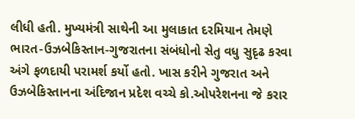લીધી હતી. મુખ્યમંત્રી સાથેની આ મુલાકાત દરમિયાન તેમણે ભારત-ઉઝબેકિસ્તાન-ગુજરાતના સંબંધોનો સેતુ વધુ સુદૃઢ કરવા અંગે ફળદાયી પરામર્શ કર્યો હતો. ખાસ કરીને ગુજરાત અને ઉઝબેકિસ્તાનના અંદિજાન પ્રદેશ વચ્ચે કો.ઓપરેશનના જે કરાર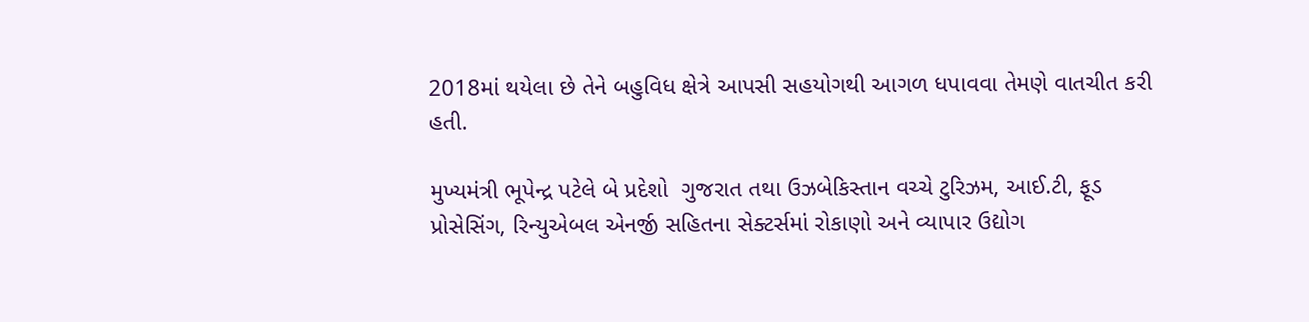2018માં થયેલા છે તેને બહુવિધ ક્ષેત્રે આપસી સહયોગથી આગળ ધપાવવા તેમણે વાતચીત કરી હતી.

મુખ્યમંત્રી ભૂપેન્‍દ્ર પટેલે બે પ્રદેશો  ગુજરાત તથા ઉઝબેકિસ્તાન વચ્ચે ટુરિઝમ, આઈ.ટી, ફૂડ પ્રોસેસિંગ, રિન્યુએબલ એનર્જી સહિતના સેક્ટર્સમાં રોકાણો અને વ્યાપાર ઉદ્યોગ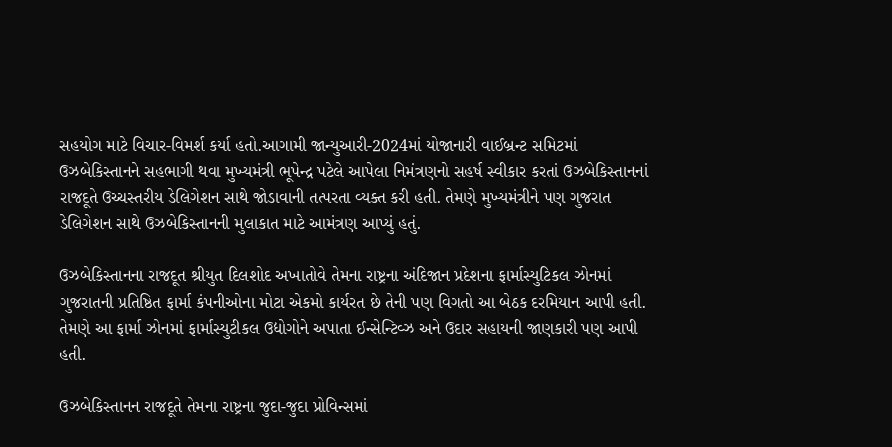સહયોગ માટે વિચાર-વિમર્શ કર્યા હતો.આગામી જાન્યુઆરી-2024માં યોજાનારી વાઈબ્રન્‍ટ સમિટમાં ઉઝબેકિસ્તાનને સહભાગી થવા મુખ્યમંત્રી ભૂપેન્‍દ્ર પટેલે આપેલા નિમંત્રણનો સહર્ષ સ્વીકાર કરતાં ઉઝબેકિસ્તાનનાં રાજદૂતે ઉચ્ચસ્તરીય ડેલિગેશન સાથે જોડાવાની તત્પરતા વ્યક્ત કરી હતી. તેમણે મુખ્યમંત્રીને પણ ગુજરાત ડેલિગેશન સાથે ઉઝબેકિસ્તાનની મુલાકાત માટે આમંત્રણ આપ્યું હતું.

ઉઝબેકિસ્તાનના રાજદૂત શ્રીયુત દિલશોદ અખાતોવે તેમના રાષ્ટ્રના અંદિજાન પ્રદેશના ફાર્માસ્યુટિકલ ઝોનમાં ગુજરાતની પ્રતિષ્ઠિત ફાર્મા કંપનીઓના મોટા એકમો કાર્યરત છે તેની પણ વિગતો આ બેઠક દરમિયાન આપી હતી. તેમણે આ ફાર્મા ઝોનમાં ફાર્માસ્યુટીકલ ઉદ્યોગોને અપાતા ઈન્‍સેન્‍ટિવ્ઝ અને ઉદાર સહાયની જાણકારી પણ આપી હતી.

ઉઝબેકિસ્તાનન રાજદૂતે તેમના રાષ્ટ્રના જુદા-જુદા પ્રોવિન્‍‍સમાં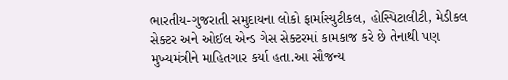ભારતીય-ગુજરાતી સમુદાયના લોકો ફાર્માસ્યુટીકલ, હોસ્પિટાલીટી, મેડીકલ સેક્ટર અને ઓઈલ એન્‍ડ ગેસ સેક્ટરમાં કામકાજ કરે છે તેનાથી પણ મુખ્યમંત્રીને માહિતગાર કર્યા હતા.આ સૌજન્‍ય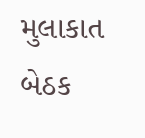મુલાકાત બેઠક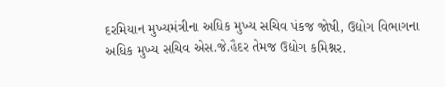દરમિયાન મુખ્યમંત્રીના અધિક મુખ્ય સચિવ પંકજ જોષી, ઉદ્યોગ વિભાગના અધિક મુખ્ય સચિવ એસ.જે.હૈદર તેમજ ઉદ્યોગ કમિશ્નર.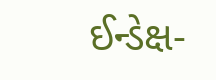ઈન્‍ડેક્ષ-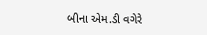બીના એમ.ડી વગેરે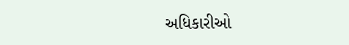અધિકારીઓ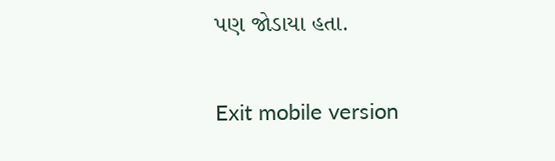પણ જોડાયા હતા.

Exit mobile version